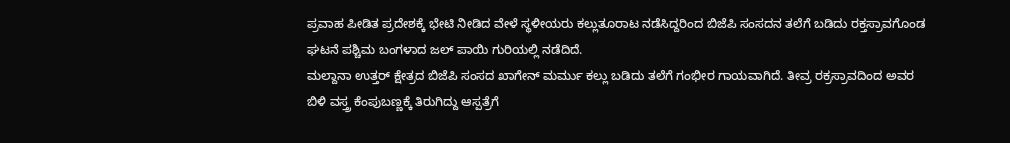ಪ್ರವಾಹ ಪೀಡಿತ ಪ್ರದೇಶಕ್ಕೆ ಭೇಟಿ ನೀಡಿದ ವೇಳೆ ಸ್ಥಳೀಯರು ಕಲ್ಲುತೂರಾಟ ನಡೆಸಿದ್ದರಿಂದ ಬಿಜೆಪಿ ಸಂಸದನ ತಲೆಗೆ ಬಡಿದು ರಕ್ತಸ್ರಾವಗೊಂಡ ಘಟನೆ ಪಶ್ಚಿಮ ಬಂಗಳಾದ ಜಲ್ ಪಾಯಿ ಗುರಿಯಲ್ಲಿ ನಡೆದಿದೆ.
ಮಲ್ದಾನಾ ಉತ್ತರ್ ಕ್ಷೇತ್ರದ ಬಿಜೆಪಿ ಸಂಸದ ಖಾಗೇನ್ ಮರ್ಮು ಕಲ್ಲು ಬಡಿದು ತಲೆಗೆ ಗಂಭೀರ ಗಾಯವಾಗಿದೆ. ತೀವ್ರ ರಕ್ರಸ್ರಾವದಿಂದ ಅವರ ಬಿಳಿ ವಸ್ತ್ರ ಕೆಂಪುಬಣ್ಣಕ್ಕೆ ತಿರುಗಿದ್ದು ಆಸ್ಪತ್ರೆಗೆ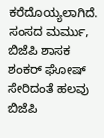ಕರೆದೊಯ್ಯಲಾಗಿದೆ.
ಸಂಸದ ಮರ್ಮು, ಬಿಜೆಪಿ ಶಾಸಕ ಶಂಕರ್ ಘೋಷ್ ಸೇರಿದಂತೆ ಹಲವು ಬಿಜೆಪಿ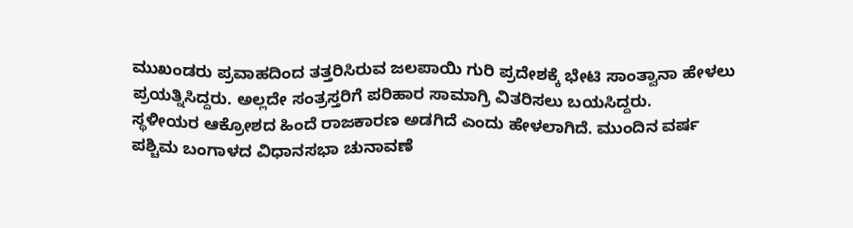ಮುಖಂಡರು ಪ್ರವಾಹದಿಂದ ತತ್ತರಿಸಿರುವ ಜಲಪಾಯಿ ಗುರಿ ಪ್ರದೇಶಕ್ಕೆ ಭೇಟಿ ಸಾಂತ್ವಾನಾ ಹೇಳಲು ಪ್ರಯತ್ನಿಸಿದ್ದರು. ಅಲ್ಲದೇ ಸಂತ್ರಸ್ತರಿಗೆ ಪರಿಹಾರ ಸಾಮಾಗ್ರಿ ವಿತರಿಸಲು ಬಯಸಿದ್ದರು.
ಸ್ಥಳೀಯರ ಆಕ್ರೋಶದ ಹಿಂದೆ ರಾಜಕಾರಣ ಅಡಗಿದೆ ಎಂದು ಹೇಳಲಾಗಿದೆ. ಮುಂದಿನ ವರ್ಷ ಪಶ್ಚಿಮ ಬಂಗಾಳದ ವಿಧಾನಸಭಾ ಚುನಾವಣೆ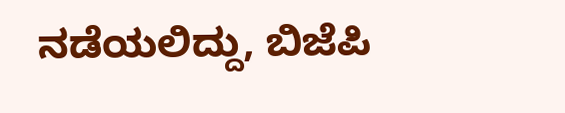ನಡೆಯಲಿದ್ದು, ಬಿಜೆಪಿ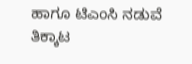ಹಾಗೂ ಟಿಎಂಸಿ ನಡುವೆ ತಿಕ್ಕಾಟ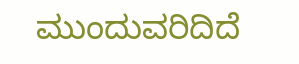ಮುಂದುವರಿದಿದೆ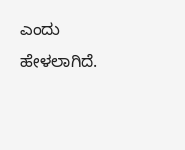ಎಂದು ಹೇಳಲಾಗಿದೆ.